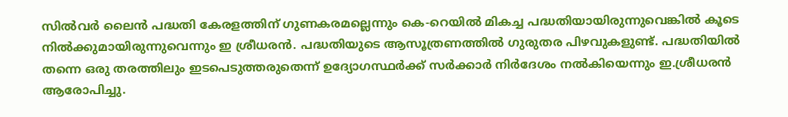സിൽവർ ലൈൻ പദ്ധതി കേരളത്തിന് ഗുണകരമല്ലെന്നും കെ-റെയിൽ മികച്ച പദ്ധതിയായിരുന്നുവെങ്കിൽ കൂടെ നിൽക്കുമായിരുന്നുവെന്നും ഇ ശ്രീധരൻ. പദ്ധതിയുടെ ആസൂത്രണത്തിൽ ഗുരുതര പിഴവുകളുണ്ട്. പദ്ധതിയിൽ തന്നെ ഒരു തരത്തിലും ഇടപെടുത്തരുതെന്ന് ഉദ്യോഗസ്ഥർക്ക് സർക്കാർ നിർദേശം നൽകിയെന്നും ഇ.ശ്രീധരൻ ആരോപിച്ചു.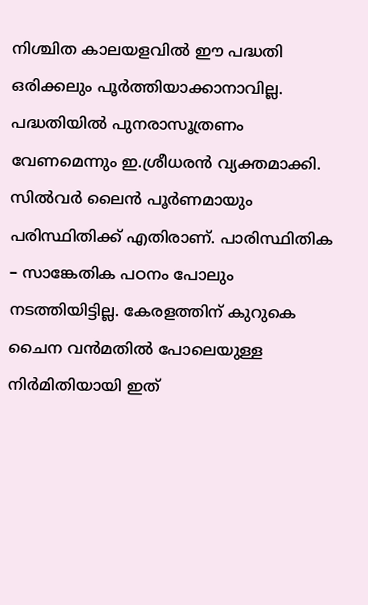നിശ്ചിത കാലയളവിൽ ഈ പദ്ധതി ഒരിക്കലും പൂർത്തിയാക്കാനാവില്ല. പദ്ധതിയിൽ പുനരാസൂത്രണം വേണമെന്നും ഇ.ശ്രീധരൻ വ്യക്തമാക്കി. സിൽവർ ലൈൻ പൂർണമായും പരിസ്ഥിതിക്ക് എതിരാണ്. പാരിസ്ഥിതിക – സാങ്കേതിക പഠനം പോലും നടത്തിയിട്ടില്ല. കേരളത്തിന് കുറുകെ ചൈന വൻമതിൽ പോലെയുള്ള നിർമിതിയായി ഇത്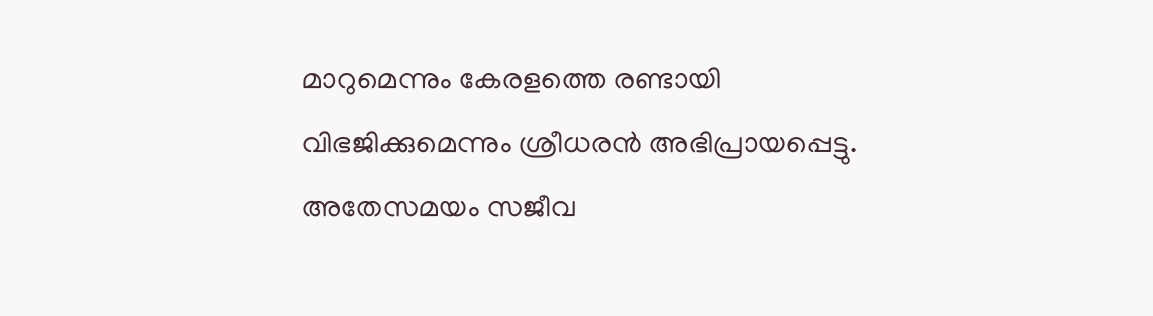മാറുമെന്നും കേരളത്തെ രണ്ടായി വിഭജിക്കുമെന്നും ശ്രീധരൻ അഭിപ്രായപ്പെട്ടു.
അതേസമയം സജീവ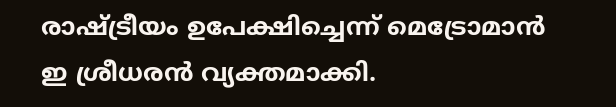രാഷ്ട്രീയം ഉപേക്ഷിച്ചെന്ന് മെട്രോമാൻ ഇ ശ്രീധരൻ വ്യക്തമാക്കി.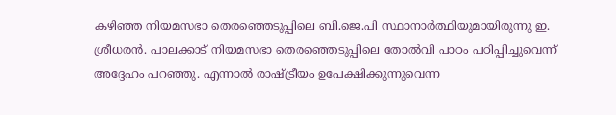കഴിഞ്ഞ നിയമസഭാ തെരഞ്ഞെടുപ്പിലെ ബി.ജെ.പി സ്ഥാനാർത്ഥിയുമായിരുന്നു ഇ. ശ്രീധരൻ. പാലക്കാട് നിയമസഭാ തെരഞ്ഞെടുപ്പിലെ തോൽവി പാഠം പഠിപ്പിച്ചുവെന്ന് അദ്ദേഹം പറഞ്ഞു. എന്നാൽ രാഷ്ട്രീയം ഉപേക്ഷിക്കുന്നുവെന്ന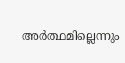അർത്ഥമില്ലെന്നും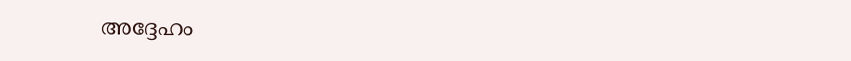അദ്ദേഹം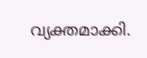വ്യക്തമാക്കി.